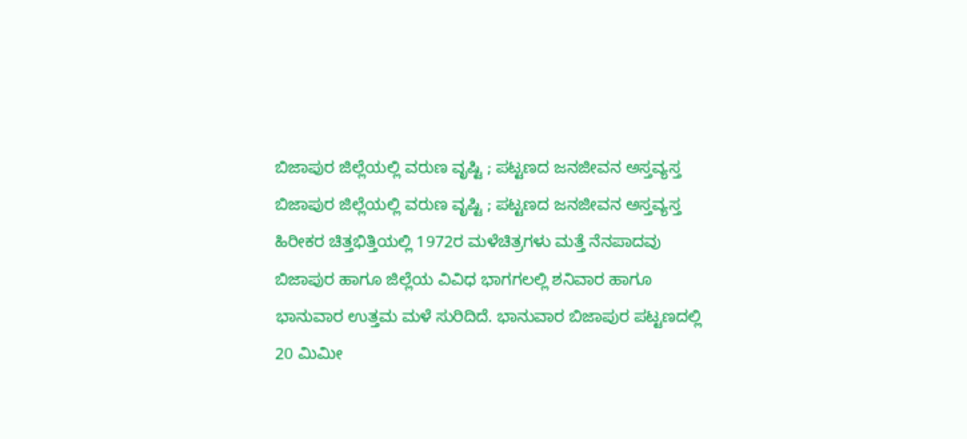ಬಿಜಾಪುರ ಜಿಲ್ಲೆಯಲ್ಲಿ ವರುಣ ವೃಷ್ಟಿ ; ಪಟ್ಟಣದ ಜನಜೀವನ ಅಸ್ತವ್ಯಸ್ತ
ಬಿಜಾಪುರ ಜಿಲ್ಲೆಯಲ್ಲಿ ವರುಣ ವೃಷ್ಟಿ ; ಪಟ್ಟಣದ ಜನಜೀವನ ಅಸ್ತವ್ಯಸ್ತ
ಹಿರೀಕರ ಚಿತ್ತಭಿತ್ತಿಯಲ್ಲಿ 1972ರ ಮಳೆಚಿತ್ರಗಳು ಮತ್ತೆ ನೆನಪಾದವು
ಬಿಜಾಪುರ ಹಾಗೂ ಜಿಲ್ಲೆಯ ವಿವಿಧ ಭಾಗಗಲಲ್ಲಿ ಶನಿವಾರ ಹಾಗೂ ಭಾನುವಾರ ಉತ್ತಮ ಮಳೆ ಸುರಿದಿದೆ. ಭಾನುವಾರ ಬಿಜಾಪುರ ಪಟ್ಟಣದಲ್ಲಿ 20 ಮಿಮೀ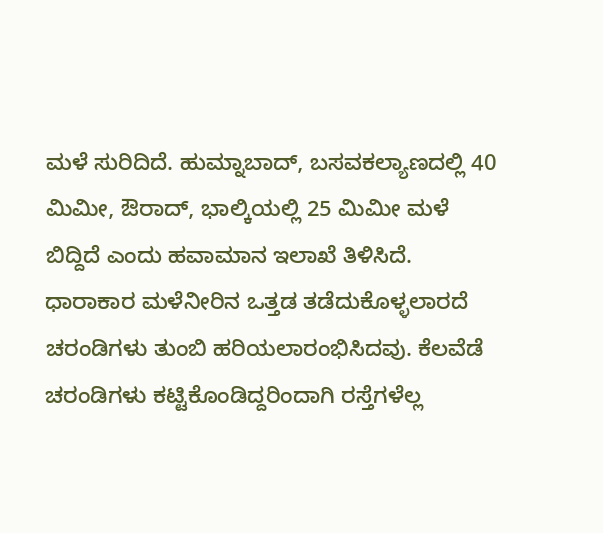ಮಳೆ ಸುರಿದಿದೆ. ಹುಮ್ನಾಬಾದ್, ಬಸವಕಲ್ಯಾಣದಲ್ಲಿ 40 ಮಿಮೀ, ಔರಾದ್, ಭಾಲ್ಕಿಯಲ್ಲಿ 25 ಮಿಮೀ ಮಳೆ ಬಿದ್ದಿದೆ ಎಂದು ಹವಾಮಾನ ಇಲಾಖೆ ತಿಳಿಸಿದೆ.
ಧಾರಾಕಾರ ಮಳೆನೀರಿನ ಒತ್ತಡ ತಡೆದುಕೊಳ್ಳಲಾರದೆ ಚರಂಡಿಗಳು ತುಂಬಿ ಹರಿಯಲಾರಂಭಿಸಿದವು. ಕೆಲವೆಡೆ ಚರಂಡಿಗಳು ಕಟ್ಟಿಕೊಂಡಿದ್ದರಿಂದಾಗಿ ರಸ್ತೆಗಳೆಲ್ಲ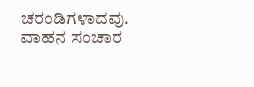ಚರಂಡಿಗಳಾದವು. ವಾಹನ ಸಂಚಾರ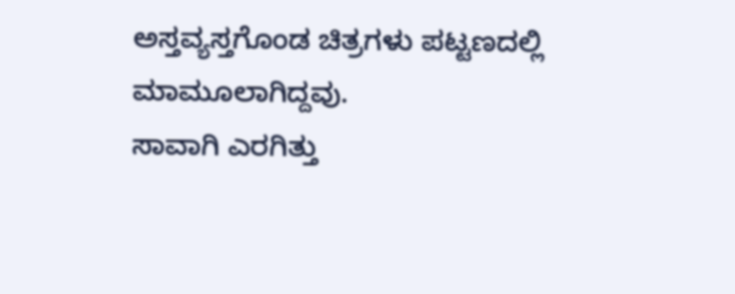ಅಸ್ತವ್ಯಸ್ತಗೊಂಡ ಚಿತ್ರಗಳು ಪಟ್ಟಣದಲ್ಲಿ ಮಾಮೂಲಾಗಿದ್ದವು.
ಸಾವಾಗಿ ಎರಗಿತ್ತು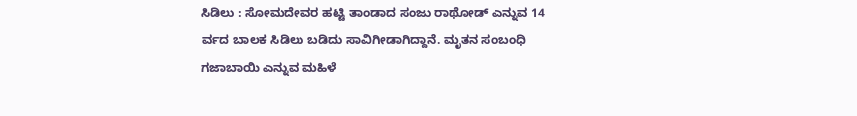ಸಿಡಿಲು : ಸೋಮದೇವರ ಹಟ್ಟಿ ತಾಂಡಾದ ಸಂಜು ರಾಥೋಡ್ ಎನ್ನುವ 14 ರ್ವದ ಬಾಲಕ ಸಿಡಿಲು ಬಡಿದು ಸಾವಿಗೀಡಾಗಿದ್ದಾನೆ. ಮೃತನ ಸಂಬಂಧಿ ಗಜಾಬಾಯಿ ಎನ್ನುವ ಮಹಿಳೆ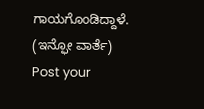ಗಾಯಗೊಂಡಿದ್ದಾಳೆ.
(ಇನ್ಫೋ ವಾರ್ತೆ)
Post your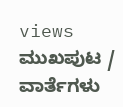views
ಮುಖಪುಟ / ವಾರ್ತೆಗಳು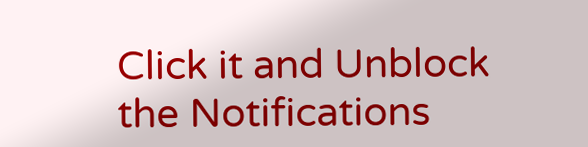Click it and Unblock the Notifications